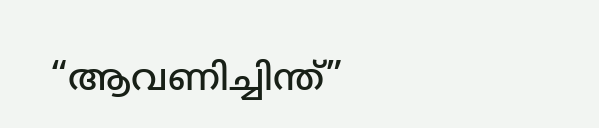“ആവണിച്ചിന്ത്”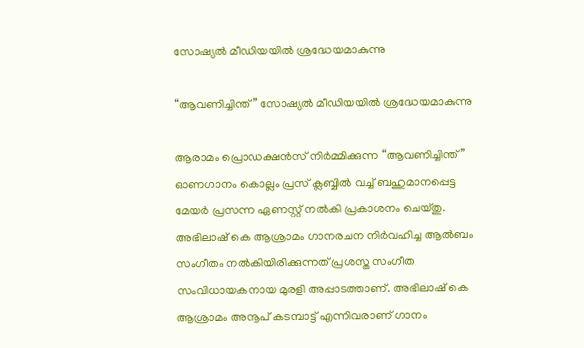സോഷ്യൽ മീഡിയയിൽ ശ്രദ്ധേയമാകുന്നു

“ആവണിച്ചിന്ത്” സോഷ്യൽ മീഡിയയിൽ ശ്രദ്ധേയമാകുന്നു

ആരാമം പ്രൊഡക്ഷൻസ് നിർമ്മിക്കുന്ന “ആവണിച്ചിന്ത്” ഓണഗാനം കൊല്ലം പ്രസ് ക്ലബ്ബിൽ വച്ച് ബഹുമാനപ്പെട്ട മേയർ പ്രസന്ന ഏണസ്റ്റ് നൽകി പ്രകാശനം ചെയ്തു. അഭിലാഷ് കെ ആശ്രാമം ഗാനരചന നിർവഹിച്ച ആൽബം സംഗീതം നൽകിയിരിക്കുന്നത് പ്രശസ്ത സംഗീത സംവിധായകനായ മുരളി അപ്പാടത്താണ്. അഭിലാഷ് കെ ആശ്രാമം അനൂപ് കടമ്പാട്ട് എന്നിവരാണ് ഗാനം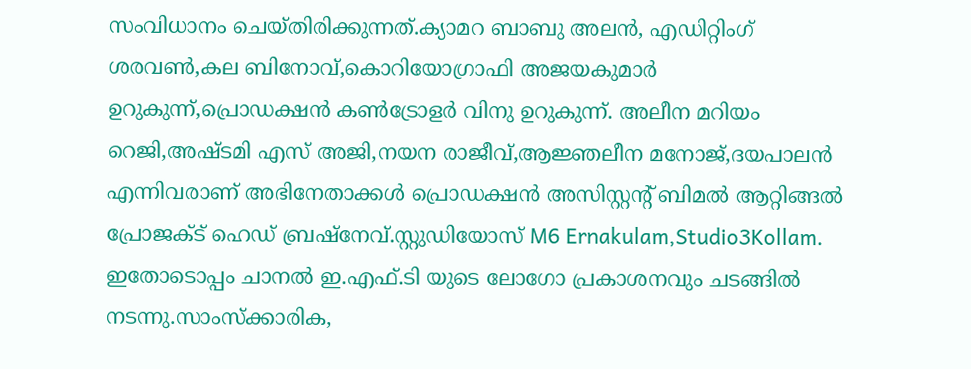സംവിധാനം ചെയ്തിരിക്കുന്നത്.ക്യാമറ ബാബു അലൻ, എഡിറ്റിംഗ് ശരവൺ,കല ബിനോവ്,കൊറിയോഗ്രാഫി അജയകുമാർ ഉറുകുന്ന്,പ്രൊഡക്ഷൻ കൺട്രോളർ വിനു ഉറുകുന്ന്. അലീന മറിയം റെജി,അഷ്ടമി എസ് അജി,നയന രാജീവ്,ആജ്ഞലീന മനോജ്,ദയപാലൻ എന്നിവരാണ് അഭിനേതാക്കൾ പ്രൊഡക്ഷൻ അസിസ്റ്റന്റ് ബിമൽ ആറ്റിങ്ങൽ പ്രോജക്ട് ഹെഡ് ബ്രഷ്നേവ്.സ്റ്റുഡിയോസ് M6 Ernakulam,Studio3Kollam. ഇതോടൊപ്പം ചാനൽ ഇ.എഫ്.ടി യുടെ ലോഗോ പ്രകാശനവും ചടങ്ങിൽ നടന്നു.സാംസ്ക്കാരിക,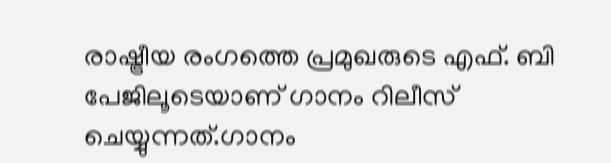രാഷ്ട്രീയ രംഗത്തെ പ്രമുഖരുടെ എഫ്. ബി പേജിലൂടെയാണ് ഗാനം റിലീസ് ചെയ്യുന്നത്.ഗാനം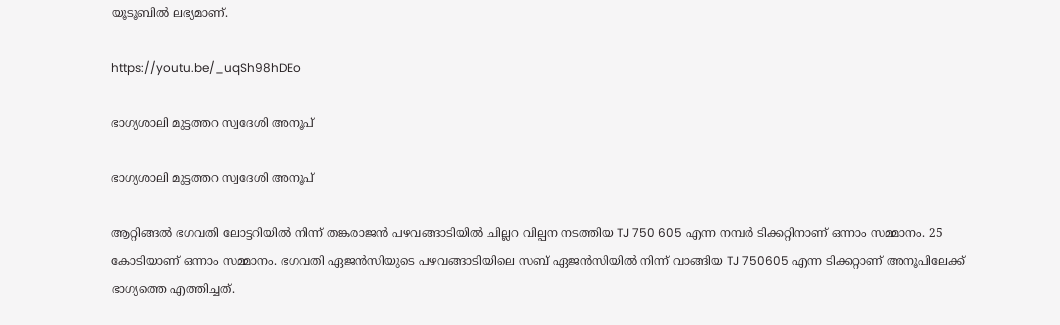യൂടൂബിൽ ലഭ്യമാണ്.

https://youtu.be/_uqSh98hDEo

ഭാഗ്യശാലി മുട്ടത്തറ സ്വദേശി അനൂപ്

ഭാഗ്യശാലി മുട്ടത്തറ സ്വദേശി അനൂപ്

ആറ്റിങ്ങൽ ഭഗവതി ലോട്ടറിയിൽ നിന്ന് തങ്കരാജൻ പഴവങ്ങാടിയിൽ ചില്ലറ വില്പന നടത്തിയ TJ 750 605 എന്ന നമ്പർ ടിക്കറ്റിനാണ് ഒന്നാം സമ്മാനം. 25 കോടിയാണ് ഒന്നാം സമ്മാനം. ഭഗവതി ഏജൻസിയുടെ പഴവങ്ങാടിയിലെ സബ് ഏജൻസിയിൽ നിന്ന് വാങ്ങിയ TJ 750605 എന്ന ടിക്കറ്റാണ് അനൂപിലേക്ക് ഭാഗ്യത്തെ എത്തിച്ചത്.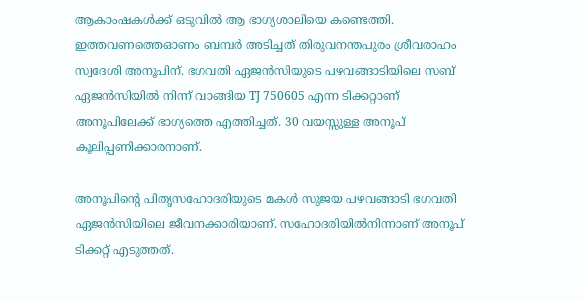ആകാംഷകൾക്ക് ഒടുവിൽ ആ ഭാഗ്യശാലിയെ കണ്ടെത്തി. ഇത്തവണത്തെഓണം ബമ്പർ അടിച്ചത് തിരുവനന്തപുരം ശ്രീവരാഹം സ്വദേശി അനൂപിന്. ഭഗവതി ഏജൻസിയുടെ പഴവങ്ങാടിയിലെ സബ് ഏജൻസിയിൽ നിന്ന് വാങ്ങിയ TJ 750605 എന്ന ടിക്കറ്റാണ് അനൂപിലേക്ക് ഭാഗ്യത്തെ എത്തിച്ചത്. 30 വയസ്സുള്ള അനൂപ് കൂലിപ്പണിക്കാരനാണ്.

അനൂപിന്റെ പിതൃസഹോദരിയുടെ മകൾ സുജയ പഴവങ്ങാടി ഭഗവതി ഏജൻസിയിലെ ജീവനക്കാരിയാണ്. സഹോദരിയിൽനിന്നാണ് അനൂപ് ടിക്കറ്റ് എടുത്തത്.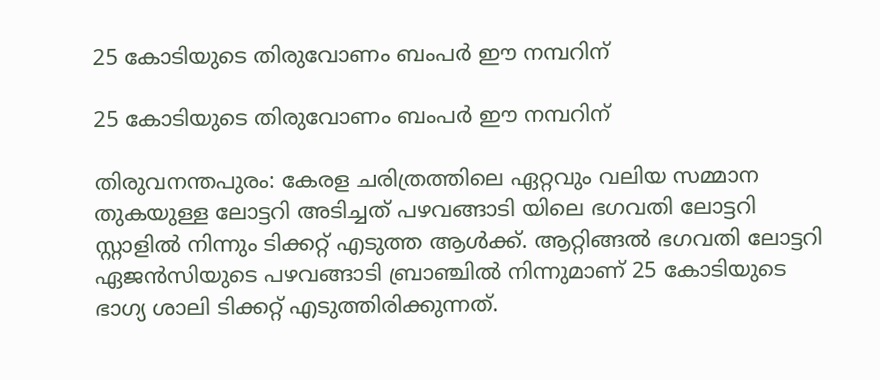25 കോടിയുടെ തിരുവോണം ബംപർ ഈ നമ്പറിന്

25 കോടിയുടെ തിരുവോണം ബംപർ ഈ നമ്പറിന്

തിരുവനന്തപുരം: കേരള ചരിത്രത്തിലെ ഏറ്റവും വലിയ സമ്മാന തുകയുള്ള ലോട്ടറി അടിച്ചത് പഴവങ്ങാടി യിലെ ഭഗവതി ലോട്ടറി സ്റ്റാളിൽ നിന്നും ടിക്കറ്റ് എടുത്ത ആൾക്ക്. ആറ്റിങ്ങൽ ഭഗവതി ലോട്ടറി ഏജൻസിയുടെ പഴവങ്ങാടി ബ്രാഞ്ചിൽ നിന്നുമാണ് 25 കോടിയുടെ ഭാഗ്യ ശാലി ടിക്കറ്റ് എടുത്തിരിക്കുന്നത്.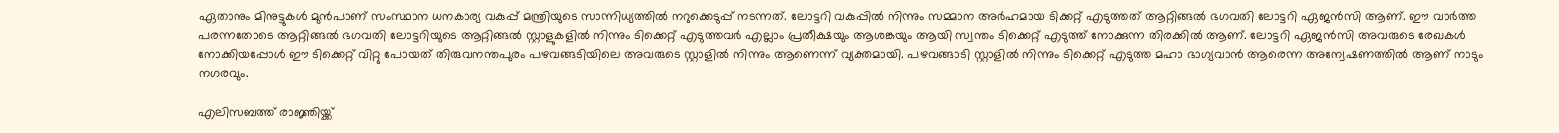ഏതാനും മിനുട്ടുകൾ മുൻപാണ് സംസ്ഥാന ധനകാര്യ വകുപ്പ് മന്ത്രിയുടെ സാന്നിധ്യത്തിൽ നറുക്കെടുപ്പ് നടന്നത്. ലോട്ടറി വകുപ്പിൽ നിന്നും സമ്മാന അർഹമായ ടിക്കറ്റ് എടുത്തത് ആറ്റിങ്ങൽ ഭഗവതി ലോട്ടറി ഏജൻസി ആണ്. ഈ വാർത്ത പരന്നതോടെ ആറ്റിങ്ങൽ ഭഗവതി ലോട്ടറിയുടെ ആറ്റിങ്ങൽ സ്റ്റാളുകളിൽ നിന്നും ടിക്കെറ്റ് എടുത്തവർ എല്ലാം പ്രതീക്ഷയും ആശങ്കയും ആയി സ്വന്തം ടിക്കെറ്റ് എടുത്ത് നോക്കുന്ന തിരക്കിൽ ആണ്. ലോട്ടറി ഏജൻസി അവരുടെ രേഖകൾ നോക്കിയപ്പോൾ ഈ ടിക്കെറ്റ് വിറ്റു പോയത് തിരുവനന്തപുരം പഴവങ്ങടിയിലെ അവരുടെ സ്റ്റാളിൽ നിന്നും ആണെന്ന് വ്യക്തമായി. പഴവങ്ങാടി സ്റ്റാളിൽ നിന്നും ടിക്കെറ്റ് എടുത്ത മഹാ ഭാഗ്യവാൻ ആരെന്ന അന്വേഷണത്തിൽ ആണ് നാടും നഗരവും.

എലിസബത്ത് രാജ്ഞിയ്ക്ക്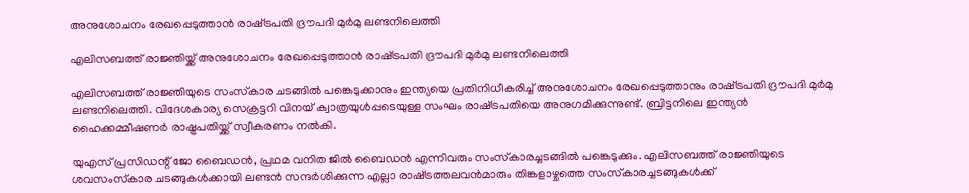അനുശോചനം രേഖപ്പെടുത്താൻ രാഷ്‌ട്രപതി ദ്രൗപദി മുർമു ലണ്ടനിലെത്തി

എലിസബത്ത് രാജ്ഞിയ്ക്ക് അനുശോചനം രേഖപ്പെടുത്താൻ രാഷ്‌ട്രപതി ദ്രൗപദി മുർമു ലണ്ടനിലെത്തി

എലിസബത്ത് രാജ്ഞിയുടെ സംസ്‌കാര ചടങ്ങിൽ പങ്കെടുക്കാനും ഇന്ത്യയെ പ്രതിനിധീകരിച്ച് അനുശോചനം രേഖപ്പെടുത്താനും രാഷ്‌ട്രപതി ദ്രൗപദി മുർമു ലണ്ടനിലെത്തി. വിദേശകാര്യ സെക്രട്ടറി വിനയ് ക്വാത്രയുൾപ്പടെയുള്ള സംഘം രാഷ്‌ട്രപതിയെ അനുഗമിക്കുന്നുണ്ട്. ബ്രിട്ടനിലെ ഇന്ത്യൻ ഹൈക്കമ്മീഷണർ രാഷ്ട്രപതിയ്ക്ക് സ്വീകരണം നൽകി.

യുഎസ് പ്രസിഡന്റ് ജോ ബൈഡൻ, പ്രഥമ വനിത ജിൽ ബൈഡൻ എന്നിവരും സംസ്‌കാരച്ചടങ്ങിൽ പങ്കെടുക്കും. എലിസബത്ത് രാജ്ഞിയുടെ ശവസംസ്‌കാര ചടങ്ങുകൾക്കായി ലണ്ടൻ സന്ദർശിക്കുന്ന എല്ലാ രാഷ്‌ട്രത്തലവൻമാരും തിങ്കളാഴ്ചത്തെ സംസ്‌കാരച്ചടങ്ങുകൾക്ക്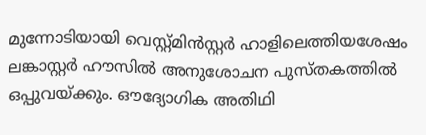മുന്നോടിയായി വെസ്റ്റ്മിൻസ്റ്റർ ഹാളിലെത്തിയശേഷം ലങ്കാസ്റ്റർ ഹൗസിൽ അനുശോചന പുസ്തകത്തിൽ ഒപ്പുവയ്‌ക്കും. ഔദ്യോഗിക അതിഥി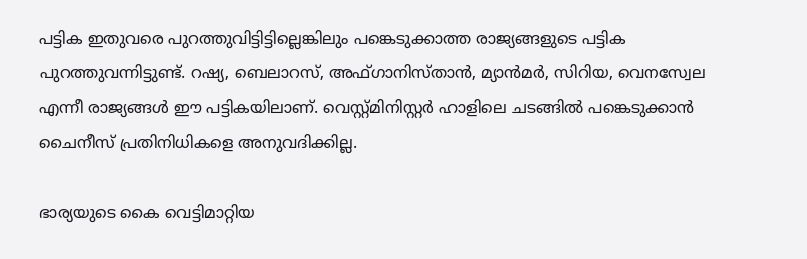പട്ടിക ഇതുവരെ പുറത്തുവിട്ടിട്ടില്ലെങ്കിലും പങ്കെടുക്കാത്ത രാജ്യങ്ങളുടെ പട്ടിക പുറത്തുവന്നിട്ടുണ്ട്. റഷ്യ, ബെലാറസ്, അഫ്ഗാനിസ്താൻ, മ്യാൻമർ, സിറിയ, വെനസ്വേല എന്നീ രാജ്യങ്ങൾ ഈ പട്ടികയിലാണ്. വെസ്റ്റ്മിനിസ്റ്റർ ഹാളിലെ ചടങ്ങിൽ പങ്കെടുക്കാൻ ചൈനീസ് പ്രതിനിധികളെ അനുവദിക്കില്ല.

ഭാര്യയുടെ കൈ വെട്ടിമാറ്റിയ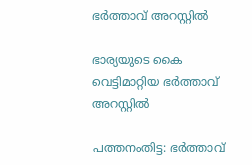ഭർത്താവ്‌ അറസ്റ്റിൽ

ഭാര്യയുടെ കൈ വെട്ടിമാറ്റിയ ഭർത്താവ്‌ അറസ്റ്റിൽ

പത്തനംതിട്ട: ഭർത്താവ്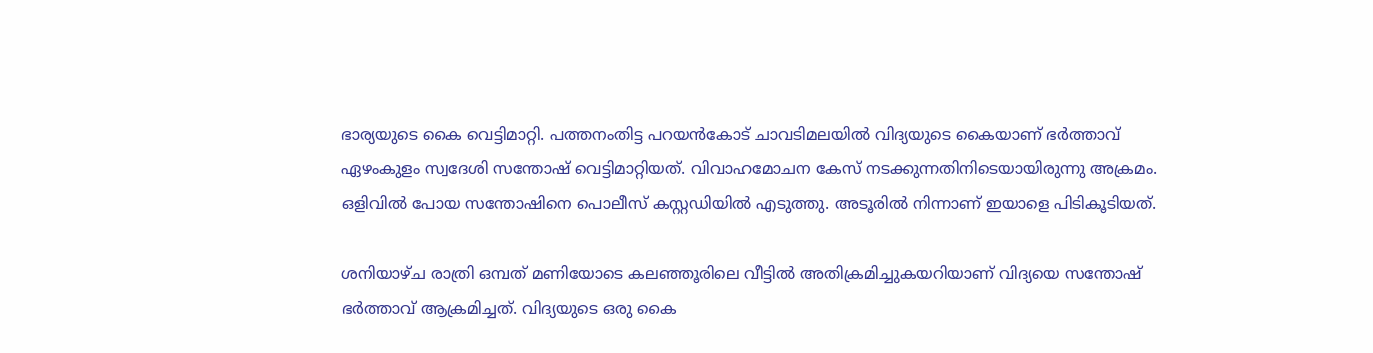ഭാര്യയുടെ കൈ വെട്ടിമാറ്റി. പത്തനംതിട്ട പറയന്‍കോട് ചാവടിമലയില്‍ വിദ്യയുടെ കൈയാണ് ഭര്‍ത്താവ് ഏഴംകുളം സ്വദേശി സന്തോഷ് വെട്ടിമാറ്റിയത്. വിവാഹമോചന കേസ് നടക്കുന്നതിനിടെയായിരുന്നു അക്രമം. ഒളിവിൽ പോയ സന്തോഷിനെ പൊലീസ് കസ്റ്റഡിയിൽ എടുത്തു. അടൂരിൽ നിന്നാണ് ഇയാളെ പിടികൂടിയത്.

ശനിയാഴ്ച രാത്രി ഒമ്പത് മണിയോടെ കലഞ്ഞൂരിലെ വീട്ടില്‍ അതിക്രമിച്ചുകയറിയാണ് വിദ്യയെ സന്തോഷ് ഭര്‍ത്താവ് ആക്രമിച്ചത്. വിദ്യയുടെ ഒരു കൈ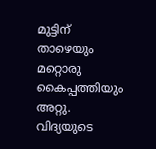മുട്ടിന് താഴെയും മറ്റൊരു കൈപ്പത്തിയും അറ്റു. വിദ്യയുടെ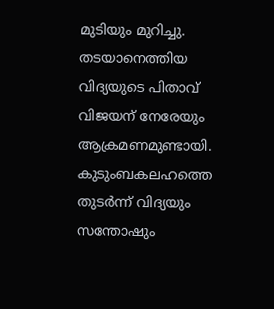മുടിയും മുറിച്ചു. തടയാനെത്തിയ വിദ്യയുടെ പിതാവ് വിജയന് നേരേയും ആക്രമണമുണ്ടായി. കുടുംബകലഹത്തെ തുടര്‍ന്ന് വിദ്യയും സന്തോഷും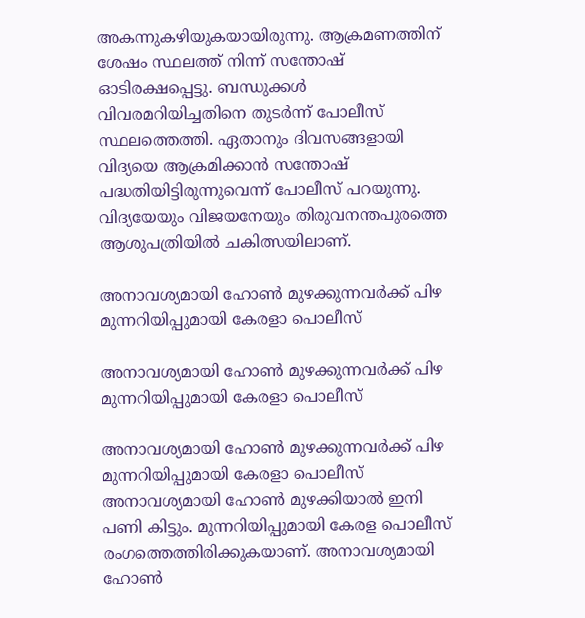അകന്നുകഴിയുകയായിരുന്നു. ആക്രമണത്തിന് ശേഷം സ്ഥലത്ത് നിന്ന് സന്തോഷ് ഓടിരക്ഷപ്പെട്ടു. ബന്ധുക്കള്‍ വിവരമറിയിച്ചതിനെ തുടര്‍ന്ന് പോലീസ് സ്ഥലത്തെത്തി. ഏതാനും ദിവസങ്ങളായി വിദ്യയെ ആക്രമിക്കാന്‍ സന്തോഷ് പദ്ധതിയിട്ടിരുന്നുവെന്ന് പോലീസ് പറയുന്നു. വിദ്യയേയും വിജയനേയും തിരുവനന്തപുരത്തെ ആശുപത്രിയിൽ ചകിത്സയിലാണ്.

അനാവശ്യമായി ഹോണ്‍ മുഴക്കുന്നവര്‍ക്ക് പിഴ മുന്നറിയിപ്പുമായി കേരളാ പൊലീസ്

അനാവശ്യമായി ഹോണ്‍ മുഴക്കുന്നവര്‍ക്ക് പിഴ മുന്നറിയിപ്പുമായി കേരളാ പൊലീസ്

അനാവശ്യമായി ഹോണ്‍ മുഴക്കുന്നവര്‍ക്ക് പിഴ മുന്നറിയിപ്പുമായി കേരളാ പൊലീസ്
അനാവശ്യമായി ഹോണ്‍ മുഴക്കിയാല്‍ ഇനി പണി കിട്ടും. മുന്നറിയിപ്പുമായി കേരള പൊലീസ് രംഗത്തെത്തിരിക്കുകയാണ്. അനാവശ്യമായി ഹോണ്‍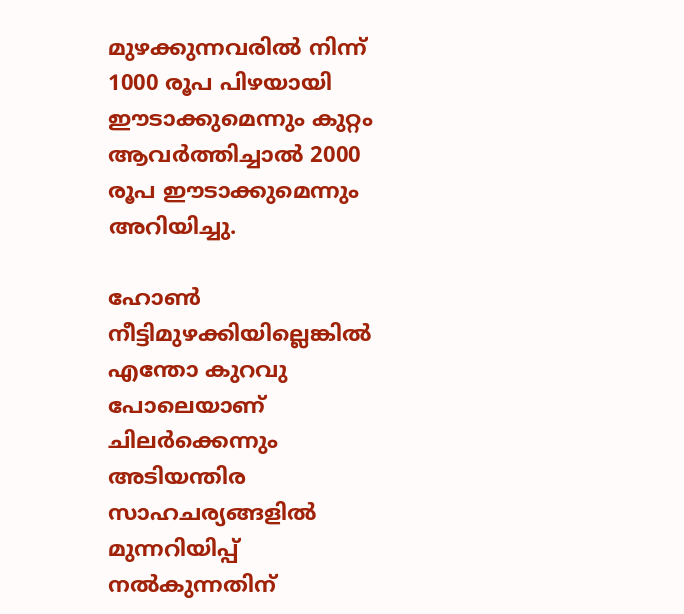മുഴക്കുന്നവരില്‍ നിന്ന് 1000 രൂപ പിഴയായി ഈടാക്കുമെന്നും കുറ്റം ആവര്‍ത്തിച്ചാല്‍ 2000 രൂപ ഈടാക്കുമെന്നും അറിയിച്ചു.

ഹോണ്‍ നീട്ടിമുഴക്കിയില്ലെങ്കില്‍ എന്തോ കുറവു പോലെയാണ് ചിലര്‍ക്കെന്നും അടിയന്തിര സാഹചര്യങ്ങളില്‍ മുന്നറിയിപ്പ് നല്‍കുന്നതിന്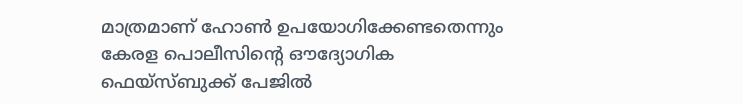മാത്രമാണ് ഹോണ്‍ ഉപയോഗിക്കേണ്ടതെന്നും കേരള പൊലീസിന്റെ ഔദ്യോഗിക ഫെയ്‌സ്ബുക്ക് പേജില്‍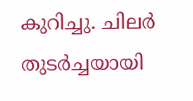കുറിച്ചു. ചിലര്‍ തുടര്‍ച്ചയായി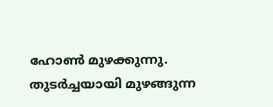ഹോണ്‍ മുഴക്കുന്നു. തുടര്‍ച്ചയായി മുഴങ്ങുന്ന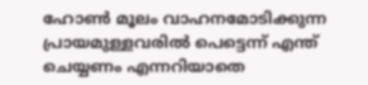ഹോണ്‍ മൂലം വാഹനമോടിക്കുന്ന പ്രായമുള്ളവരില്‍ പെട്ടെന്ന് എന്ത് ചെയ്യണം എന്നറിയാതെ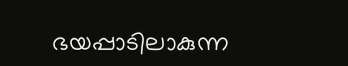ഭയപ്പാടിലാകുന്ന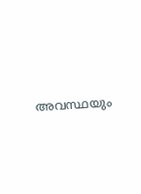അവസ്ഥയും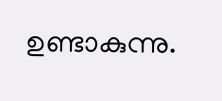ഉണ്ടാകുന്നു.